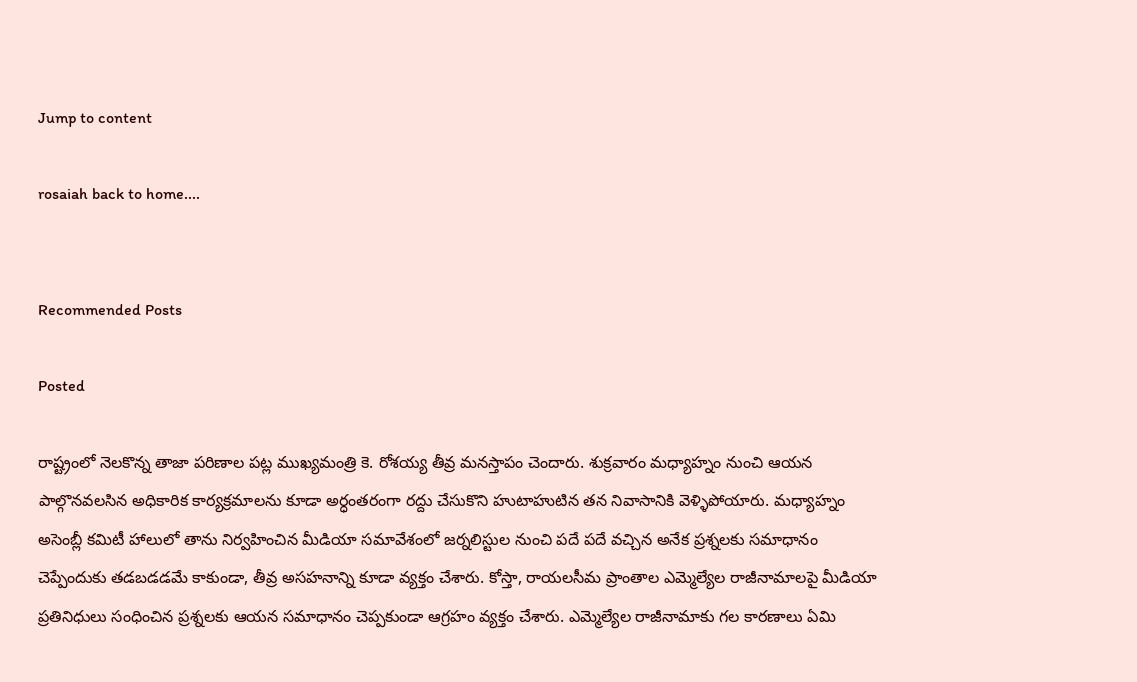Jump to content

rosaiah back to home....


Recommended Posts

Posted

రాష్ట్రంలో నెలకొన్న తాజా పరిణాల పట్ల ముఖ్యమంత్రి కె. రోశయ్య తీవ్ర మనస్తాపం చెందారు. శుక్రవారం మధ్యాహ్నం నుంచి ఆయన పాల్గొనవలసిన అధికారిక కార్యక్రమాలను కూడా అర్ధంతరంగా రద్దు చేసుకొని హుటాహుటిన తన నివాసానికి వెళ్ళిపోయారు. మధ్యాహ్నం అసెంబ్లీ కమిటీ హాలులో తాను నిర్వహించిన మీడియా సమావేశంలో జర్నలిస్టుల నుంచి పదే పదే వచ్చిన అనేక ప్రశ్నలకు సమాధానం చెప్పేందుకు తడబడడమే కాకుండా, తీవ్ర అసహనాన్ని కూడా వ్యక్తం చేశారు. కోస్తా, రాయలసీమ ప్రాంతాల ఎమ్మెల్యేల రాజీనామాలపై మీడియా ప్రతినిధులు సంధించిన ప్రశ్నలకు ఆయన సమాధానం చెప్పకుండా ఆగ్రహం వ్యక్తం చేశారు. ఎమ్మెల్యేల రాజీనామాకు గల కారణాలు ఏమి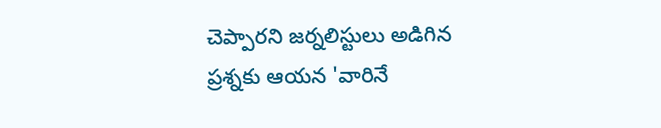చెప్పారని జర్నలిస్టులు అడిగిన ప్రశ్నకు ఆయన 'వారినే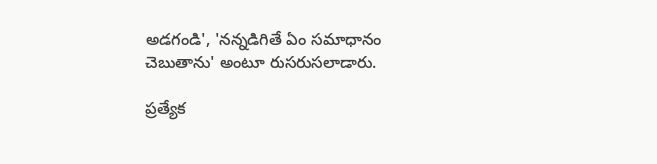అడగండి', 'నన్నడిగితే ఏం సమాధానం చెబుతాను' అంటూ రుసరుసలాడారు.

ప్రత్యేక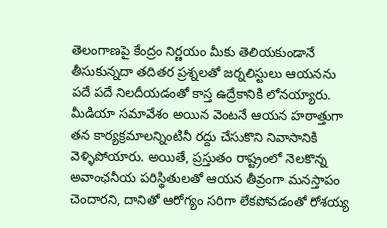తెలంగాణపై కేంద్రం నిర్ణయం మీకు తెలియకుండానే తీసుకున్నదా తదితర ప్రశ్నలతో జర్నలిస్టులు ఆయనను పదే పదే నిలదీయడంతో కాస్త ఉద్రేకానికి లోనయ్యారు. మీడియా సమావేశం అయిన వెంటనే ఆయన హఠాత్తుగా తన కార్యక్రమాలన్నింటినీ రద్దు చేసుకొని నివాసానికి వెళ్ళిపోయారు. అయితే, ప్రస్తుతం రాష్ట్రంలో నెలకొన్న అవాంఛనీయ పరిస్థితులతో ఆయన తీవ్రంగా మనస్తాపం చెందారని, దానితో ఆరోగ్యం సరిగా లేకపోవడంతో రోశయ్య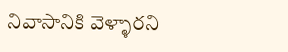నివాసానికి వెళ్ళారని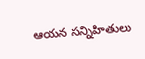ఆయన సన్నిహితులు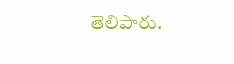తెలిపారు.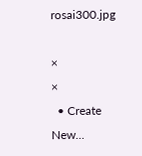rosai300.jpg

×
×
  • Create New...